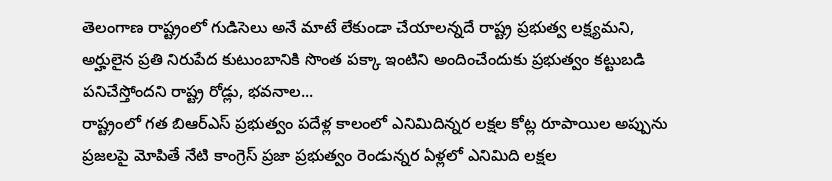తెలంగాణ రాష్ట్రంలో గుడిసెలు అనే మాటే లేకుండా చేయాలన్నదే రాష్ట్ర ప్రభుత్వ లక్ష్యమని, అర్హులైన ప్రతి నిరుపేద కుటుంబానికి సొంత పక్కా ఇంటిని అందించేందుకు ప్రభుత్వం కట్టుబడి పనిచేస్తోందని రాష్ట్ర రోడ్లు, భవనాల...
రాష్ట్రంలో గత బిఆర్ఎస్ ప్రభుత్వం పదేళ్ల కాలంలో ఎనిమిదిన్నర లక్షల కోట్ల రూపాయిల అప్పును ప్రజలపై మోపితే నేటి కాంగ్రెస్ ప్రజా ప్రభుత్వం రెండున్నర ఏళ్లలో ఎనిమిది లక్షల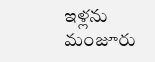ఇళ్లను మంజూరు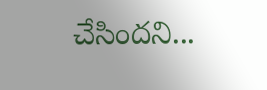చేసిందని...